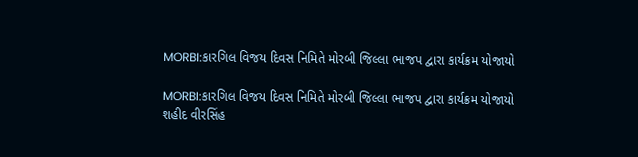MORBI:કારગિલ વિજય દિવસ નિમિતે મોરબી જિલ્લા ભાજપ દ્વારા કાર્યક્રમ યોજાયો

MORBI:કારગિલ વિજય દિવસ નિમિતે મોરબી જિલ્લા ભાજપ દ્વારા કાર્યક્રમ યોજાયો
શહીદ વીરસિંહ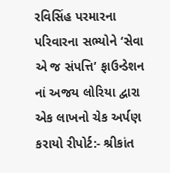રવિસિંહ પરમારના પરિવારના સભ્યોને ‘સેવા એ જ સંપત્તિ’ ફાઉન્ડેશન નાં અજય લોરિયા દ્વારા એક લાખનો ચેક અર્પણ કરાયો રીપોર્ટ:- શ્રીકાંત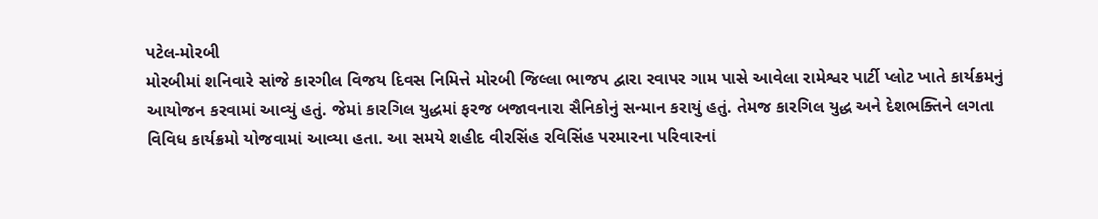પટેલ-મોરબી
મોરબીમાં શનિવારે સાંજે કારગીલ વિજય દિવસ નિમિત્તે મોરબી જિલ્લા ભાજપ દ્વારા રવાપર ગામ પાસે આવેલા રામેશ્વર પાર્ટી પ્લોટ ખાતે કાર્યક્રમનું આયોજન કરવામાં આવ્યું હતું. જેમાં કારગિલ યુદ્ધમાં ફરજ બજાવનારા સૈનિકોનું સન્માન કરાયું હતું. તેમજ કારગિલ યુદ્ધ અને દેશભક્તિને લગતા વિવિધ કાર્યક્રમો યોજવામાં આવ્યા હતા. આ સમયે શહીદ વીરસિંહ રવિસિંહ પરમારના પરિવારનાં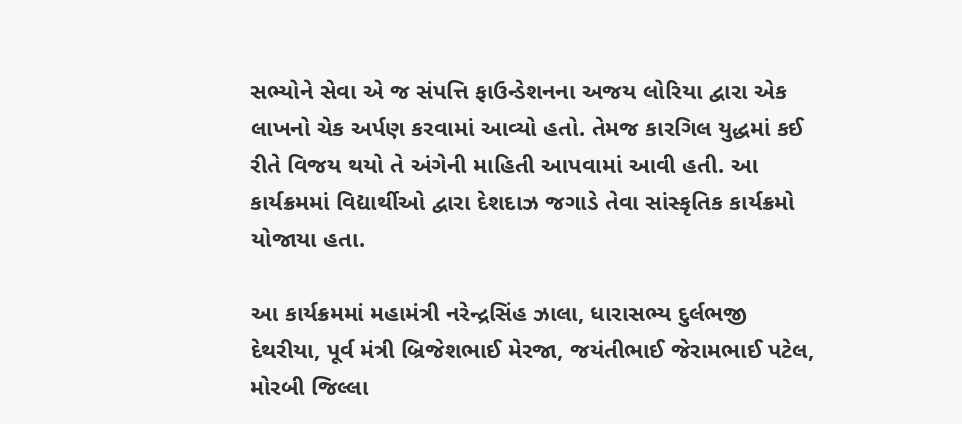સભ્યોને સેવા એ જ સંપત્તિ ફાઉન્ડેશનના અજય લોરિયા દ્વારા એક લાખનો ચેક અર્પણ કરવામાં આવ્યો હતો. તેમજ કારગિલ યુદ્ધમાં કઈ રીતે વિજય થયો તે અંગેની માહિતી આપવામાં આવી હતી. આ કાર્યક્રમમાં વિદ્યાર્થીઓ દ્વારા દેશદાઝ જગાડે તેવા સાંસ્કૃતિક કાર્યક્રમો યોજાયા હતા.

આ કાર્યક્રમમાં મહામંત્રી નરેન્દ્રસિંહ ઝાલા, ધારાસભ્ય દુર્લભજી દેથરીયા, પૂર્વ મંત્રી બ્રિજેશભાઈ મેરજા, જયંતીભાઈ જેરામભાઈ પટેલ, મોરબી જિલ્લા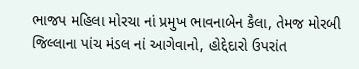ભાજપ મહિલા મોરચા નાં પ્રમુખ ભાવનાબેન કૈલા, તેમજ મોરબી જિલ્લાના પાંચ મંડલ નાં આગેવાનો, હોદ્દેદારો ઉપરાંત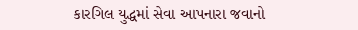કારગિલ યુદ્ધમાં સેવા આપનારા જવાનો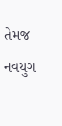તેમજ નવયુગ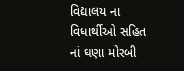વિદ્યાલય ના વિધાર્થીઓ સહિત નાં ઘણા મોરબી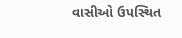વાસીઓ ઉપસ્થિત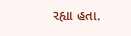રહ્યા હતા.